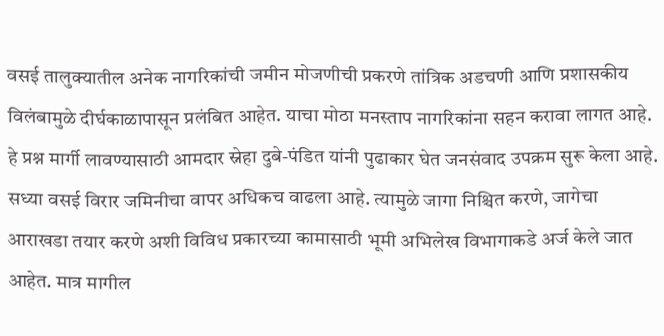वसई तालुक्यातील अनेक नागरिकांची जमीन मोजणीची प्रकरणे तांत्रिक अडचणी आणि प्रशासकीय विलंबामुळे दीर्घकाळापासून प्रलंबित आहेत. याचा मोठा मनस्ताप नागरिकांना सहन करावा लागत आहे. हे प्रश्न मार्गी लावण्यासाठी आमदार स्नेहा दुबे-पंडित यांनी पुढाकार घेत जनसंवाद उपक्रम सुरू केला आहे.
सध्या वसई विरार जमिनीचा वापर अधिकच वाढला आहे. त्यामुळे जागा निश्चित करणे, जागेचा आराखडा तयार करणे अशी विविध प्रकारच्या कामासाठी भूमी अभिलेख विभागाकडे अर्ज केले जात आहेत. मात्र मागील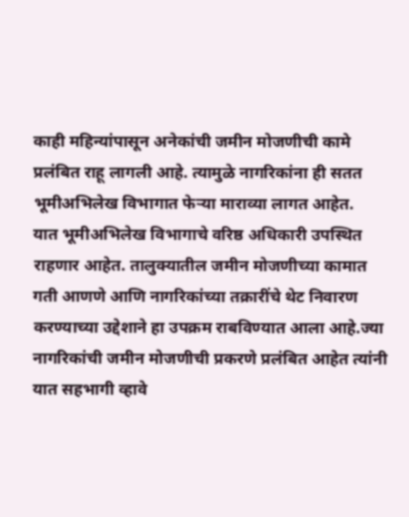काही महिन्यांपासून अनेकांची जमीन मोजणीची कामे प्रलंबित राहू लागली आहे. त्यामुळे नागरिकांना ही सतत भूमीअभिलेख विभागात फेऱ्या माराव्या लागत आहेत.
यात भूमीअभिलेख विभागाचे वरिष्ठ अधिकारी उपस्थित राहणार आहेत. तालुक्यातील जमीन मोजणीच्या कामात गती आणणे आणि नागरिकांच्या तक्रारींचे थेट निवारण करण्याच्या उद्देशाने हा उपक्रम राबविण्यात आला आहे.ज्या नागरिकांची जमीन मोजणीची प्रकरणे प्रलंबित आहेत त्यांनी यात सहभागी व्हावे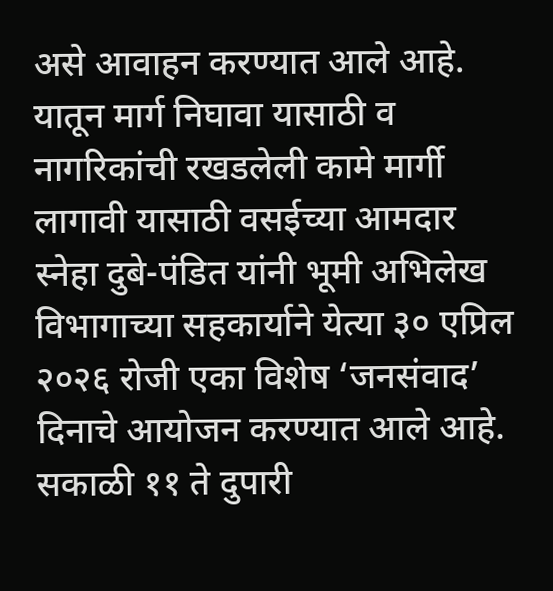असे आवाहन करण्यात आले आहे.
यातून मार्ग निघावा यासाठी व नागरिकांची रखडलेली कामे मार्गी लागावी यासाठी वसईच्या आमदार स्नेहा दुबे-पंडित यांनी भूमी अभिलेख विभागाच्या सहकार्याने येत्या ३० एप्रिल २०२६ रोजी एका विशेष ‘जनसंवाद’ दिनाचे आयोजन करण्यात आले आहे. सकाळी ११ ते दुपारी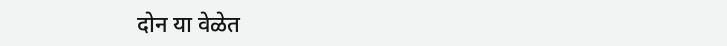दोन या वेळेत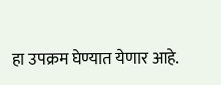हा उपक्रम घेण्यात येणार आहे.